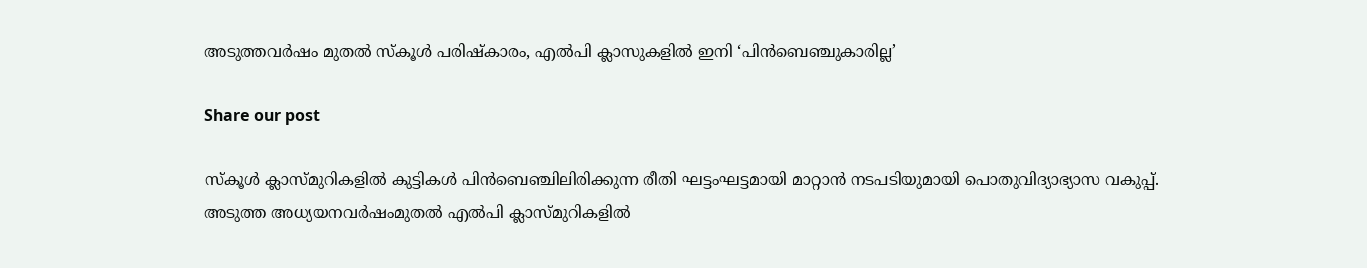അടുത്തവർഷം മുതൽ സ്‌കൂൾ പരിഷ്‌കാരം, എൽപി ക്ലാസുകളിൽ ഇനി ‘പിൻബെഞ്ചുകാരില്ല’

Share our post

സ്‌കൂൾ ക്ലാസ്മുറികളിൽ കുട്ടികൾ പിൻബെഞ്ചിലിരിക്കുന്ന രീതി ഘട്ടംഘട്ടമായി മാറ്റാൻ നടപടിയുമായി പൊതുവിദ്യാഭ്യാസ വകുപ്പ്. അടുത്ത അധ്യയനവർഷംമുതൽ എൽപി ക്ലാസ്മുറികളിൽ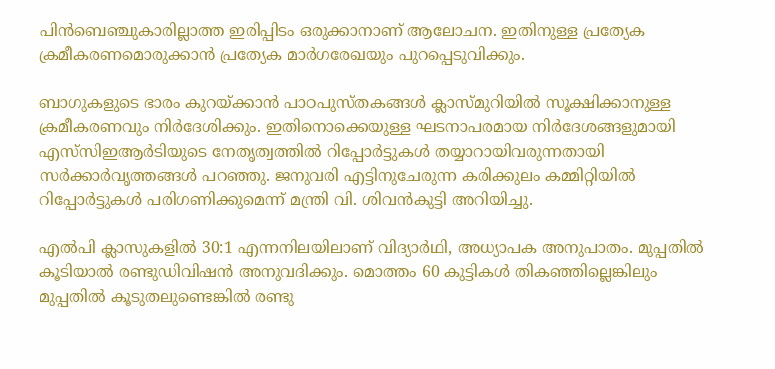പിൻബെഞ്ചുകാരില്ലാത്ത ഇരിപ്പിടം ഒരുക്കാനാണ് ആലോചന. ഇതിനുള്ള പ്രത്യേക ക്രമീകരണമൊരുക്കാൻ പ്രത്യേക മാർഗരേഖയും പുറപ്പെടുവിക്കും.

ബാഗുകളുടെ ഭാരം കുറയ്ക്കാൻ പാഠപുസ്തകങ്ങൾ ക്ലാസ്മുറിയിൽ സൂക്ഷിക്കാനുള്ള ക്രമീകരണവും നിർദേശിക്കും. ഇതിനൊക്കെയുള്ള ഘടനാപരമായ നിർദേശങ്ങളുമായി എസ്‌സിഇആർടിയുടെ നേതൃത്വത്തിൽ റിപ്പോർട്ടുകൾ തയ്യാറായിവരുന്നതായി സർക്കാർവൃത്തങ്ങൾ പറഞ്ഞു. ജനുവരി എട്ടിനുചേരുന്ന കരിക്കുലം കമ്മിറ്റിയിൽ റിപ്പോർട്ടുകൾ പരിഗണിക്കുമെന്ന് മന്ത്രി വി. ശിവൻകുട്ടി അറിയിച്ചു.

എൽപി ക്ലാസുകളിൽ 30:1 എന്നനിലയിലാണ് വിദ്യാർഥി, അധ്യാപക അനുപാതം. മുപ്പതിൽ കൂടിയാൽ രണ്ടുഡിവിഷൻ അനുവദിക്കും. മൊത്തം 60 കുട്ടികൾ തികഞ്ഞില്ലെങ്കിലും മുപ്പതിൽ കൂടുതലുണ്ടെങ്കിൽ രണ്ടു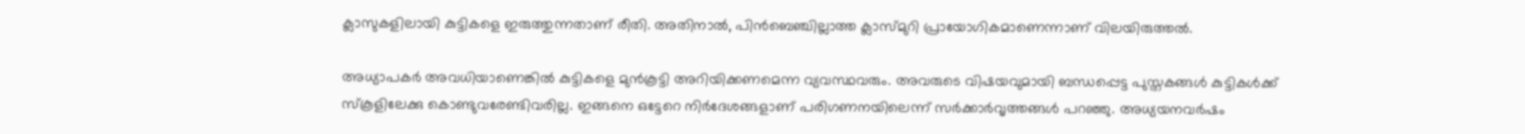ക്ലാസുകളിലായി കുട്ടികളെ ഇരുത്തുന്നതാണ് രീതി. അതിനാൽ, പിൻബെഞ്ചില്ലാത്ത ക്ലാസ്മുറി പ്രായോഗികമാണെന്നാണ് വിലയിരുത്തൽ.

അധ്യാപകർ അവധിയാണെങ്കിൽ കുട്ടികളെ മുൻകൂട്ടി അറിയിക്കണമെന്ന വ്യവസ്ഥവരും. അവരുടെ വിഷയവുമായി ബന്ധപ്പെട്ട പുസ്തകങ്ങൾ കുട്ടികൾക്ക് സ്‌കൂളിലേക്കു കൊണ്ടുവരേണ്ടിവരില്ല. ഇങ്ങനെ ഒട്ടേറെ നിർദേശങ്ങളാണ് പരിഗണനയിലെന്ന് സർക്കാർവൃത്തങ്ങൾ പറഞ്ഞു. അധ്യയനവർഷം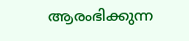ആരംഭിക്കുന്ന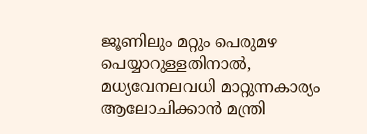ജൂണിലും മറ്റും പെരുമഴ പെയ്യാറുള്ളതിനാൽ, മധ്യവേനലവധി മാറ്റുന്നകാര്യം ആലോചിക്കാൻ മന്ത്രി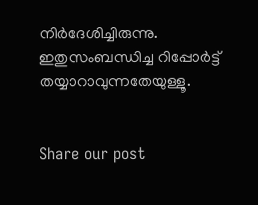നിർദേശിച്ചിരുന്നു. ഇതുസംബന്ധിച്ച റിപ്പോർട്ട് തയ്യാറാവുന്നതേയുള്ളൂ.


Share our post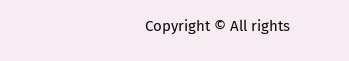Copyright © All rights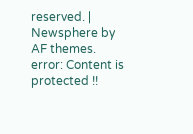reserved. | Newsphere by AF themes.
error: Content is protected !!